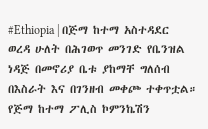#Ethiopia | በጅማ ከተማ አስተዳደር ወረዳ ሁለት በሕገወጥ መንገድ የቤንዝል ነዳጅ በመኖሪያ ቤቱ ያከማቸ ግለሰብ በእስራት እና በገንዘብ መቀጮ ተቀጥቷል።
የጅማ ከተማ ፖሊስ ኮምንኬሽን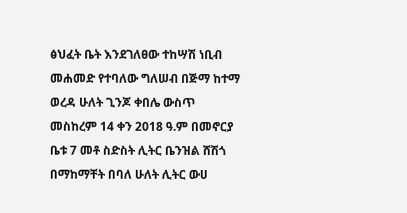ፅህፈት ቤት እንደገለፀው ተከሣሽ ነቢብ መሐመድ የተባለው ግለሠብ በጅማ ከተማ ወረዳ ሁለት ጊንጆ ቀበሌ ውስጥ መስከረም 14 ቀን 2018 ዓ.ም በመኖርያ ቤቱ 7 መቶ ስድስት ሊትር ቤንዝል ሸሽጎ በማከማቸት በባለ ሁለት ሊትር ውሀ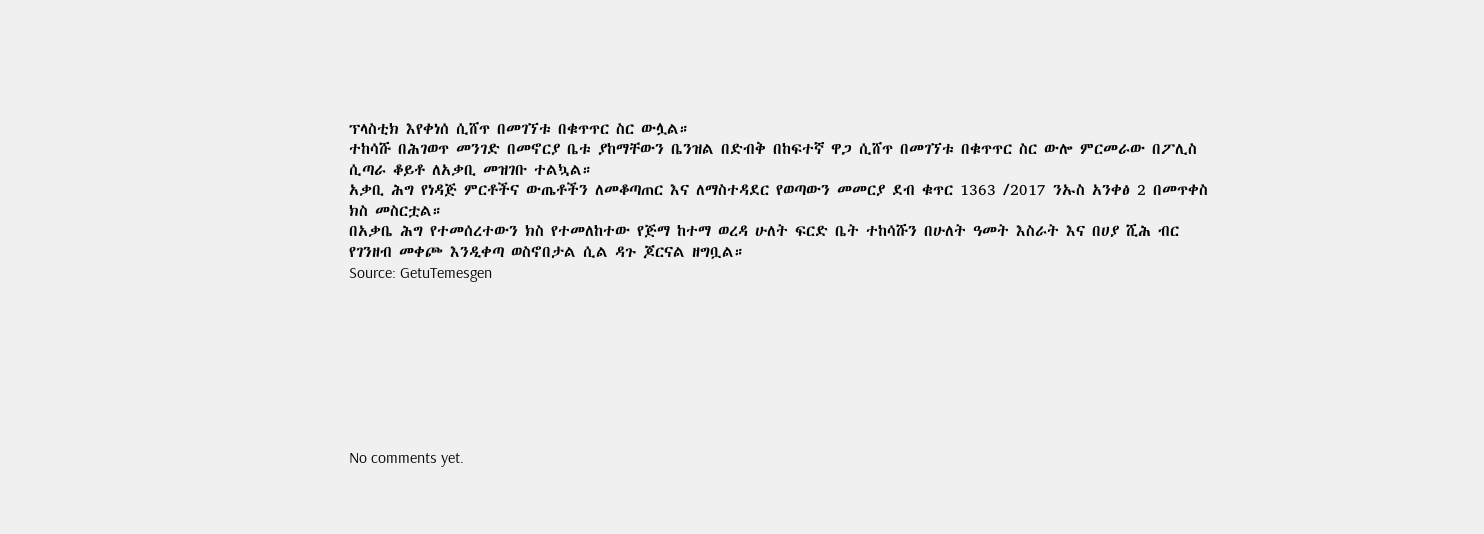ፕላስቲክ እየቀነሰ ሲሸጥ በመገኘቱ በቁጥጥር ስር ውሏል።
ተከሳሹ በሕገወጥ መንገድ በመኖርያ ቤቱ ያከማቸውን ቤንዝል በድብቅ በከፍተኛ ዋጋ ሲሸጥ በመገኘቱ በቁጥጥር ስር ውሎ ምርመራው በፖሊስ ሲጣራ ቆይቶ ለአቃቢ መዝገቡ ተልኳል።
አቃቢ ሕግ የነዳጅ ምርቶችና ውጤቶችን ለመቆጣጠር እና ለማስተዳደር የወጣውን መመርያ ደብ ቁጥር 1363 /2017 ንኡስ አንቀፅ 2 በመጥቀስ ክስ መስርቷል።
በአቃቤ ሕግ የተመሰረተውን ክስ የተመለከተው የጅማ ከተማ ወረዳ ሁለት ፍርድ ቤት ተከሳሹን በሁለት ዓመት እስራት እና በሀያ ሺሕ ብር የገንዘብ መቀጮ እንዲቀጣ ወስኖበታል ሲል ዳጉ ጆርናል ዘግቧል።
Source: GetuTemesgen








No comments yet.